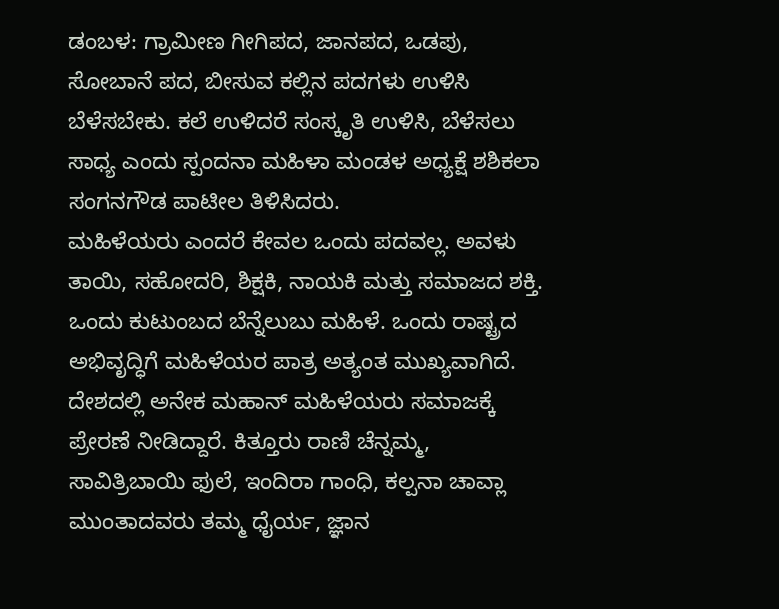ಡಂಬಳ: ಗ್ರಾಮೀಣ ಗೀಗಿಪದ, ಜಾನಪದ, ಒಡಪು, ಸೋಬಾನೆ ಪದ, ಬೀಸುವ ಕಲ್ಲಿನ ಪದಗಳು ಉಳಿಸಿ ಬೆಳೆಸಬೇಕು. ಕಲೆ ಉಳಿದರೆ ಸಂಸ್ಕೃತಿ ಉಳಿಸಿ, ಬೆಳೆಸಲು ಸಾಧ್ಯ ಎಂದು ಸ್ಪಂದನಾ ಮಹಿಳಾ ಮಂಡಳ ಅಧ್ಯಕ್ಷೆ ಶಶಿಕಲಾ ಸಂಗನಗೌಡ ಪಾಟೀಲ ತಿಳಿಸಿದರು.
ಮಹಿಳೆಯರು ಎಂದರೆ ಕೇವಲ ಒಂದು ಪದವಲ್ಲ. ಅವಳು ತಾಯಿ, ಸಹೋದರಿ, ಶಿಕ್ಷಕಿ, ನಾಯಕಿ ಮತ್ತು ಸಮಾಜದ ಶಕ್ತಿ. ಒಂದು ಕುಟುಂಬದ ಬೆನ್ನೆಲುಬು ಮಹಿಳೆ. ಒಂದು ರಾಷ್ಟ್ರದ ಅಭಿವೃದ್ಧಿಗೆ ಮಹಿಳೆಯರ ಪಾತ್ರ ಅತ್ಯಂತ ಮುಖ್ಯವಾಗಿದೆ. ದೇಶದಲ್ಲಿ ಅನೇಕ ಮಹಾನ್ ಮಹಿಳೆಯರು ಸಮಾಜಕ್ಕೆ ಪ್ರೇರಣೆ ನೀಡಿದ್ದಾರೆ. ಕಿತ್ತೂರು ರಾಣಿ ಚೆನ್ನಮ್ಮ, ಸಾವಿತ್ರಿಬಾಯಿ ಫುಲೆ, ಇಂದಿರಾ ಗಾಂಧಿ, ಕಲ್ಪನಾ ಚಾವ್ಲಾ ಮುಂತಾದವರು ತಮ್ಮ ಧೈರ್ಯ, ಜ್ಞಾನ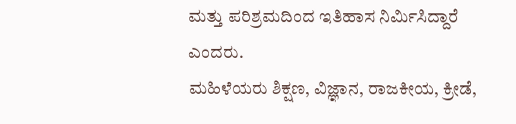ಮತ್ತು ಪರಿಶ್ರಮದಿಂದ ಇತಿಹಾಸ ನಿರ್ಮಿಸಿದ್ದಾರೆ ಎಂದರು.
ಮಹಿಳೆಯರು ಶಿಕ್ಷಣ, ವಿಜ್ಞಾನ, ರಾಜಕೀಯ, ಕ್ರೀಡೆ,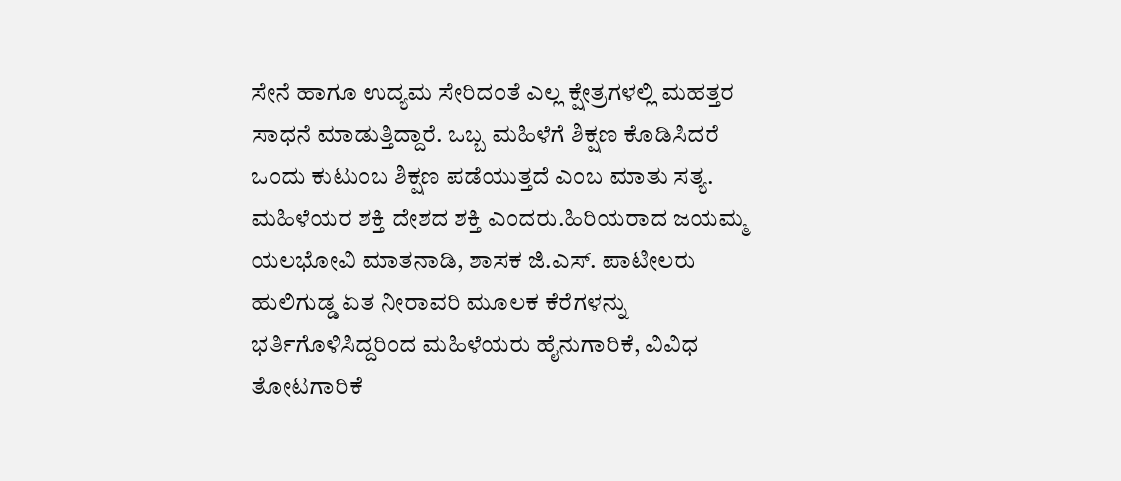ಸೇನೆ ಹಾಗೂ ಉದ್ಯಮ ಸೇರಿದಂತೆ ಎಲ್ಲ ಕ್ಷೇತ್ರಗಳಲ್ಲಿ ಮಹತ್ತರ ಸಾಧನೆ ಮಾಡುತ್ತಿದ್ದಾರೆ. ಒಬ್ಬ ಮಹಿಳೆಗೆ ಶಿಕ್ಷಣ ಕೊಡಿಸಿದರೆ ಒಂದು ಕುಟುಂಬ ಶಿಕ್ಷಣ ಪಡೆಯುತ್ತದೆ ಎಂಬ ಮಾತು ಸತ್ಯ. ಮಹಿಳೆಯರ ಶಕ್ತಿ ದೇಶದ ಶಕ್ತಿ ಎಂದರು.ಹಿರಿಯರಾದ ಜಯಮ್ಮ ಯಲಭೋವಿ ಮಾತನಾಡಿ, ಶಾಸಕ ಜಿ.ಎಸ್. ಪಾಟೀಲರು ಹುಲಿಗುಡ್ಡ ಏತ ನೀರಾವರಿ ಮೂಲಕ ಕೆರೆಗಳನ್ನು ಭರ್ತಿಗೊಳಿಸಿದ್ದರಿಂದ ಮಹಿಳೆಯರು ಹೈನುಗಾರಿಕೆ, ವಿವಿಧ ತೋಟಗಾರಿಕೆ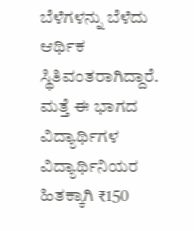ಬೆಳೆಗಳನ್ನು ಬೆಳೆದು ಆರ್ಥಿಕ ಸ್ಥಿತಿವಂತರಾಗಿದ್ದಾರೆ. ಮತ್ತೆ ಈ ಭಾಗದ ವಿದ್ಯಾರ್ಥಿಗಳ ವಿದ್ಯಾರ್ಥಿನಿಯರ ಹಿತಕ್ಕಾಗಿ ₹150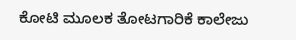ಕೋಟಿ ಮೂಲಕ ತೋಟಗಾರಿಕೆ ಕಾಲೇಜು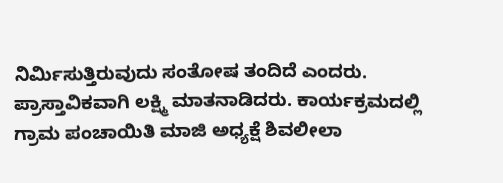ನಿರ್ಮಿಸುತ್ತಿರುವುದು ಸಂತೋಷ ತಂದಿದೆ ಎಂದರು.
ಪ್ರಾಸ್ತಾವಿಕವಾಗಿ ಲಕ್ಷ್ಮಿ ಮಾತನಾಡಿದರು. ಕಾರ್ಯಕ್ರಮದಲ್ಲಿ ಗ್ರಾಮ ಪಂಚಾಯಿತಿ ಮಾಜಿ ಅಧ್ಯಕ್ಷೆ ಶಿವಲೀಲಾ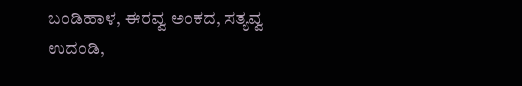ಬಂಡಿಹಾಳ, ಈರವ್ವ ಅಂಕದ, ಸತ್ಯವ್ವ ಉದಂಡಿ,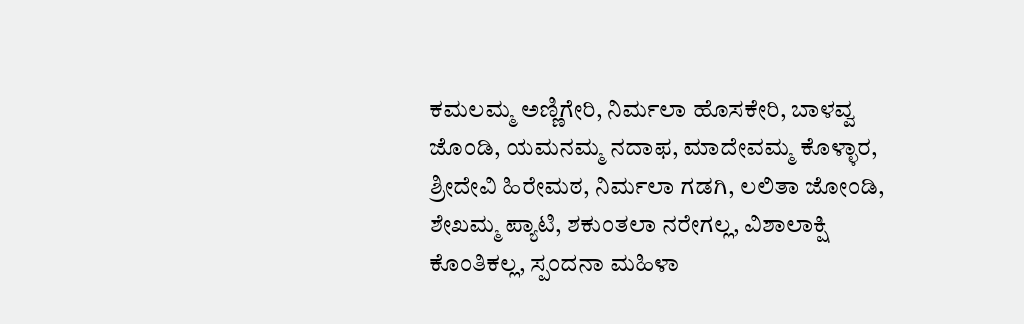ಕಮಲಮ್ಮ ಅಣ್ಣಿಗೇರಿ, ನಿರ್ಮಲಾ ಹೊಸಕೇರಿ, ಬಾಳವ್ವ ಜೊಂಡಿ, ಯಮನಮ್ಮ ನದಾಫ, ಮಾದೇವಮ್ಮ ಕೊಳ್ಳಾರ, ಶ್ರೀದೇವಿ ಹಿರೇಮಠ, ನಿರ್ಮಲಾ ಗಡಗಿ, ಲಲಿತಾ ಜೋಂಡಿ, ಶೇಖಮ್ಮ ಪ್ಯಾಟಿ, ಶಕುಂತಲಾ ನರೇಗಲ್ಲ, ವಿಶಾಲಾಕ್ಷಿ ಕೊಂತಿಕಲ್ಲ, ಸ್ಪಂದನಾ ಮಹಿಳಾ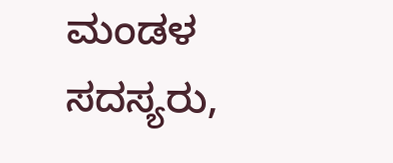ಮಂಡಳ ಸದಸ್ಯರು,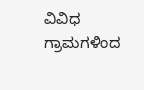ವಿವಿಧ ಗ್ರಾಮಗಳಿಂದ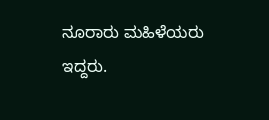ನೂರಾರು ಮಹಿಳೆಯರು ಇದ್ದರು.